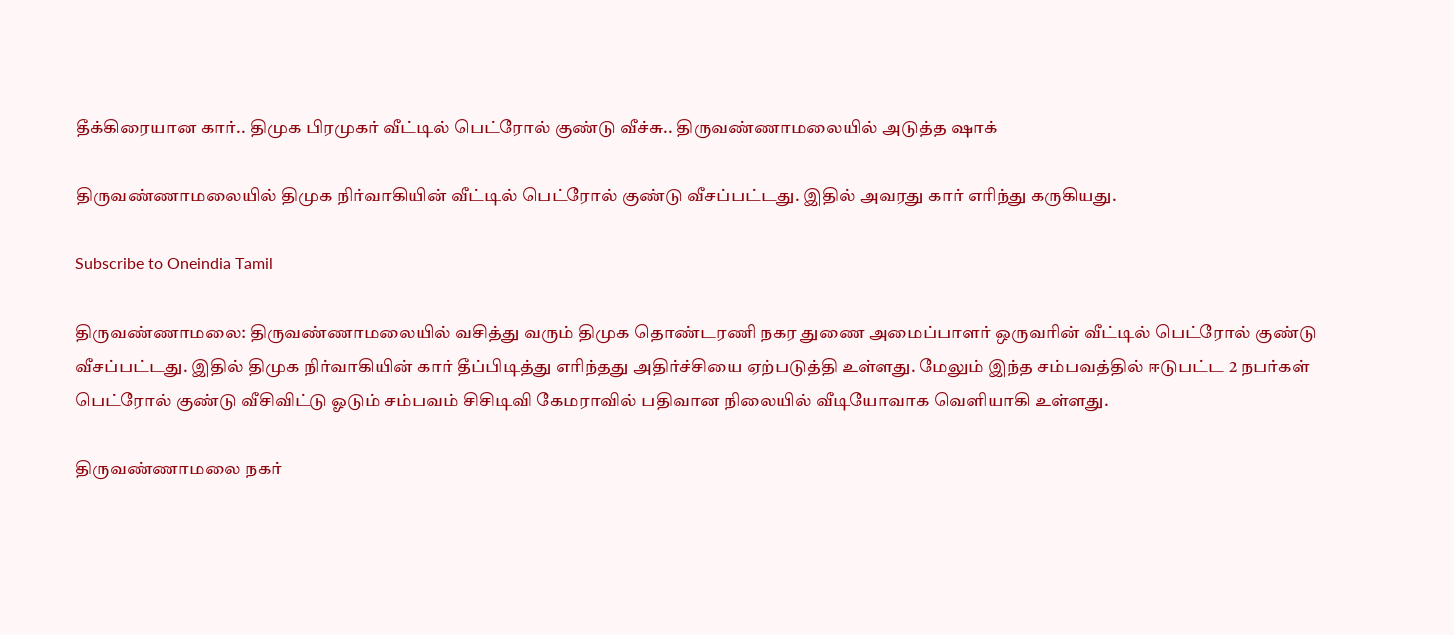தீக்கிரையான கார்.. திமுக பிரமுகர் வீட்டில் பெட்ரோல் குண்டு வீச்சு.. திருவண்ணாமலையில் அடுத்த ஷாக்

திருவண்ணாமலையில் திமுக நிர்வாகியின் வீட்டில் பெட்ரோல் குண்டு வீசப்பட்டது. இதில் அவரது கார் எரிந்து கருகியது.

Subscribe to Oneindia Tamil

திருவண்ணாமலை: திருவண்ணாமலையில் வசித்து வரும் திமுக தொண்டரணி நகர துணை அமைப்பாளர் ஒருவரின் வீட்டில் பெட்ரோல் குண்டு வீசப்பட்டது. இதில் திமுக நிர்வாகியின் கார் தீப்பிடித்து எரிந்தது அதிர்ச்சியை ஏற்படுத்தி உள்ளது. மேலும் இந்த சம்பவத்தில் ஈடுபட்ட 2 நபர்கள் பெட்ரோல் குண்டு வீசிவிட்டு ஓடும் சம்பவம் சிசிடிவி கேமராவில் பதிவான நிலையில் வீடியோவாக வெளியாகி உள்ளது.

திருவண்ணாமலை நகர்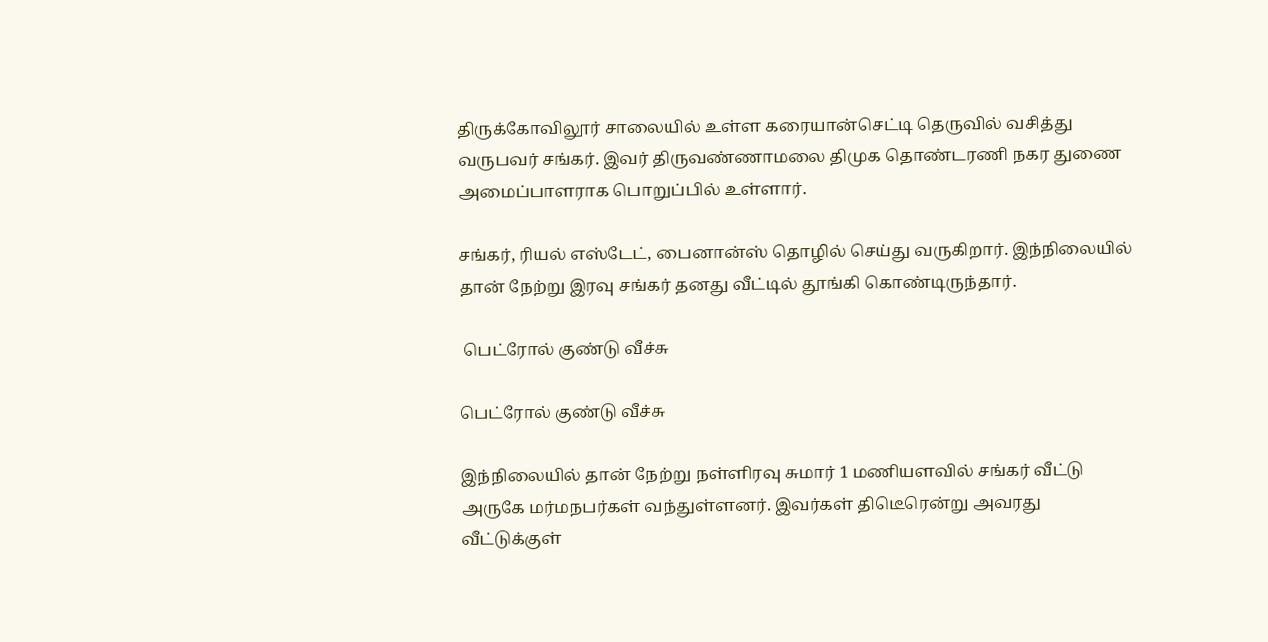திருக்கோவிலூர் சாலையில் உள்ள கரையான்செட்டி தெருவில் வசித்து வருபவர் சங்கர். இவர் திருவண்ணாமலை திமுக தொண்டரணி நகர துணை அமைப்பாளராக பொறுப்பில் உள்ளார்.

சங்கர், ரியல் எஸ்டேட், பைனான்ஸ் தொழில் செய்து வருகிறார். இந்நிலையில் தான் நேற்று இரவு சங்கர் தனது வீட்டில் தூங்கி கொண்டிருந்தார்.

 பெட்ரோல் குண்டு வீச்சு

பெட்ரோல் குண்டு வீச்சு

இந்நிலையில் தான் நேற்று நள்ளிரவு சுமார் 1 மணியளவில் சங்கர் வீட்டு அருகே மர்மநபர்கள் வந்துள்ளனர். இவர்கள் திடெீரென்று அவரது வீட்டுக்குள்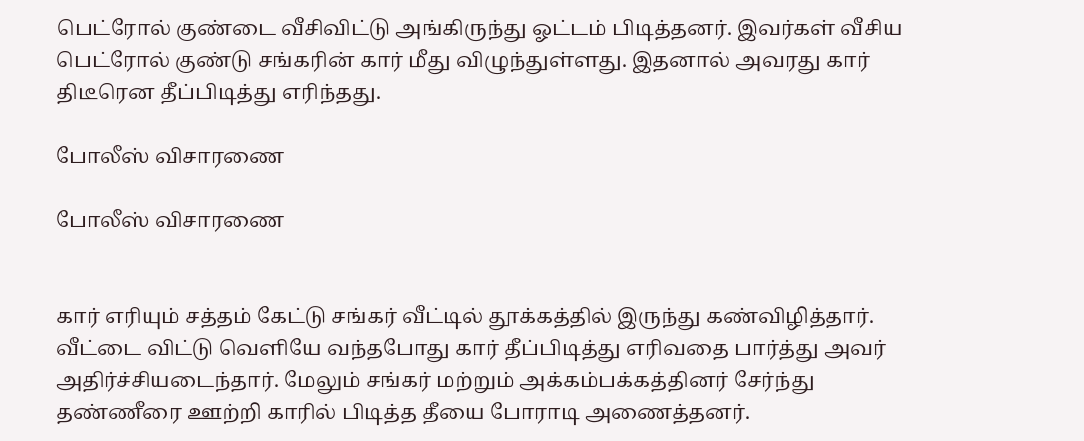பெட்ரோல் குண்டை வீசிவிட்டு அங்கிருந்து ஓட்டம் பிடித்தனர். இவர்கள் வீசிய பெட்ரோல் குண்டு சங்கரின் கார் மீது விழுந்துள்ளது. இதனால் அவரது கார் திடீரென தீப்பிடித்து எரிந்தது.

போலீஸ் விசாரணை

போலீஸ் விசாரணை


கார் எரியும் சத்தம் கேட்டு சங்கர் வீட்டில் தூக்கத்தில் இருந்து கண்விழித்தார். வீட்டை விட்டு வெளியே வந்தபோது கார் தீப்பிடித்து எரிவதை பார்த்து அவர் அதிர்ச்சியடைந்தார். மேலும் சங்கர் மற்றும் அக்கம்பக்கத்தினர் சேர்ந்து தண்ணீரை ஊற்றி காரில் பிடித்த தீயை போராடி அணைத்தனர்.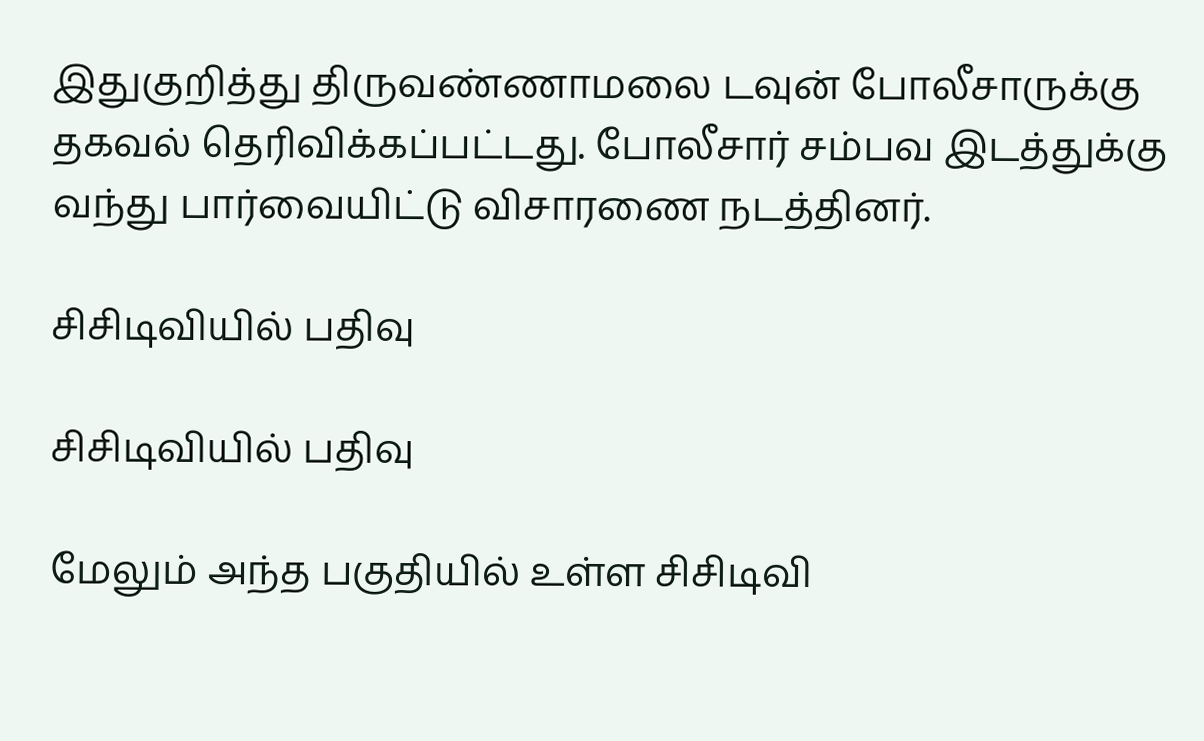இதுகுறித்து திருவண்ணாமலை டவுன் போலீசாருக்கு தகவல் தெரிவிக்கப்பட்டது. போலீசார் சம்பவ இடத்துக்கு வந்து பார்வையிட்டு விசாரணை நடத்தினர்.

சிசிடிவியில் பதிவு

சிசிடிவியில் பதிவு

மேலும் அந்த பகுதியில் உள்ள சிசிடிவி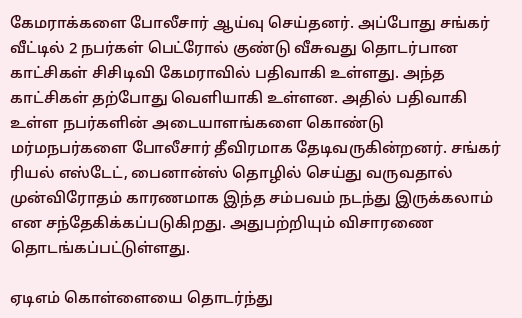கேமராக்களை போலீசார் ஆய்வு செய்தனர். அப்போது சங்கர் வீட்டில் 2 நபர்கள் பெட்ரோல் குண்டு வீசுவது தொடர்பான காட்சிகள் சிசிடிவி கேமராவில் பதிவாகி உள்ளது. அந்த காட்சிகள் தற்போது வெளியாகி உள்ளன. அதில் பதிவாகி உள்ள நபர்களின் அடையாளங்களை கொண்டு மர்மநபர்களை போலீசார் தீவிரமாக தேடிவருகின்றனர். சங்கர் ரியல் எஸ்டேட், பைனான்ஸ் தொழில் செய்து வருவதால் முன்விரோதம் காரணமாக இந்த சம்பவம் நடந்து இருக்கலாம் என சந்தேகிக்கப்படுகிறது. அதுபற்றியும் விசாரணை தொடங்கப்பட்டுள்ளது.

ஏடிஎம் கொள்ளையை தொடர்ந்து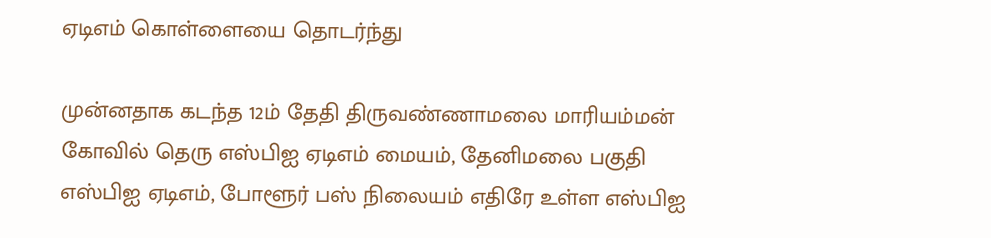ஏடிஎம் கொள்ளையை தொடர்ந்து

முன்னதாக கடந்த 12ம் தேதி திருவண்ணாமலை மாரியம்மன் கோவில் தெரு எஸ்பிஐ ஏடிஎம் மையம், தேனிமலை பகுதி எஸ்பிஐ ஏடிஎம், போளூர் பஸ் நிலையம் எதிரே உள்ள எஸ்பிஐ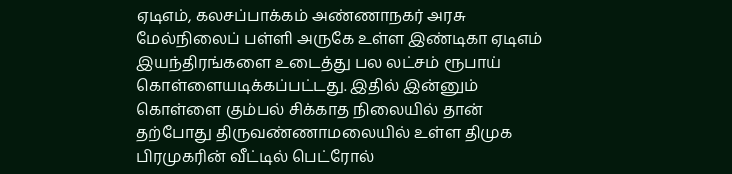ஏடிஎம், கலசப்பாக்கம் அண்ணாநகர் அரசு மேல்நிலைப் பள்ளி அருகே உள்ள இண்டிகா ஏடிஎம் இயந்திரங்களை உடைத்து பல லட்சம் ரூபாய் கொள்ளையடிக்கப்பட்டது. இதில் இன்னும் கொள்ளை கும்பல் சிக்காத நிலையில் தான் தற்போது திருவண்ணாமலையில் உள்ள திமுக பிரமுகரின் வீட்டில் பெட்ரோல்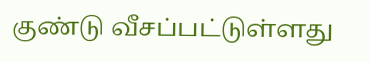குண்டு வீசப்பட்டுள்ளது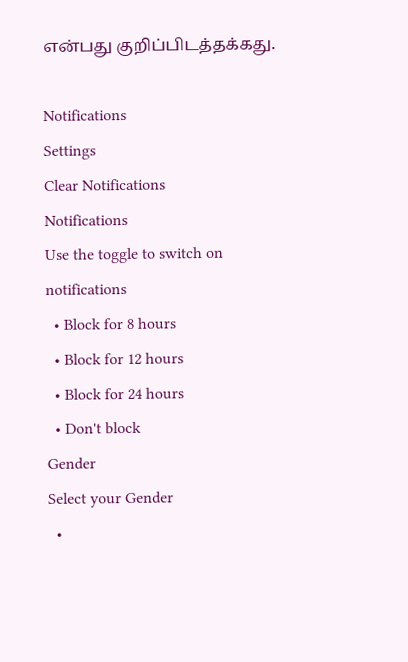என்பது குறிப்பிடத்தக்கது.

Notifications
Settings
Clear Notifications
Notifications
Use the toggle to switch on notifications
  • Block for 8 hours
  • Block for 12 hours
  • Block for 24 hours
  • Don't block
Gender
Select your Gender
  •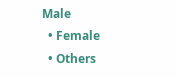Male
  • Female
  • Others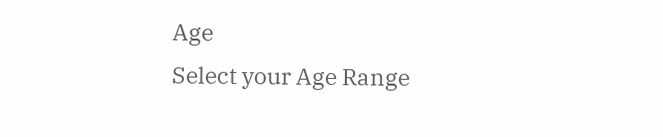Age
Select your Age Range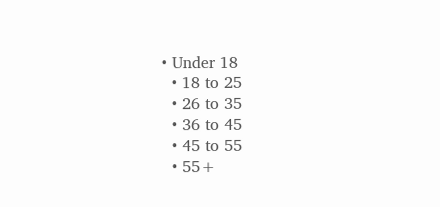• Under 18
  • 18 to 25
  • 26 to 35
  • 36 to 45
  • 45 to 55
  • 55+